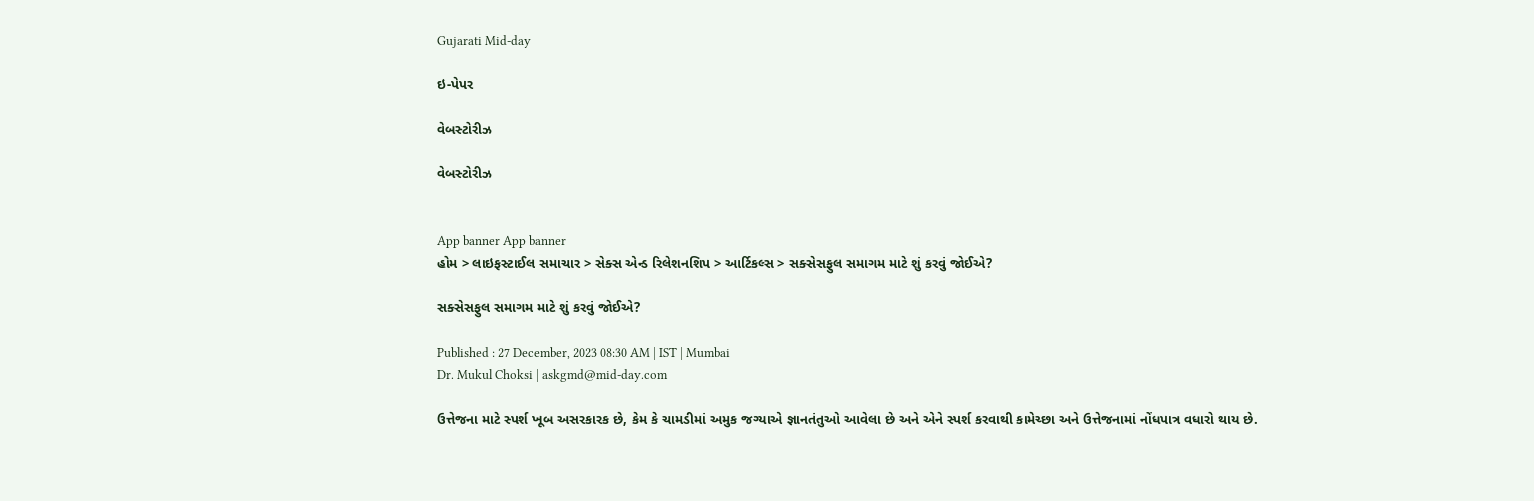Gujarati Mid-day

ઇ-પેપર

વેબસ્ટોરીઝ

વેબસ્ટોરીઝ


App banner App banner
હોમ > લાઇફસ્ટાઈલ સમાચાર > સેક્સ એન્ડ રિલેશનશિપ > આર્ટિકલ્સ > સક્સેસફુલ સમાગમ માટે શું કરવું જોઈએ?

સક્સેસફુલ સમાગમ માટે શું કરવું જોઈએ?

Published : 27 December, 2023 08:30 AM | IST | Mumbai
Dr. Mukul Choksi | askgmd@mid-day.com

ઉત્તેજના માટે સ્પર્શ ખૂબ અસરકારક છે, કેમ કે ચામડીમાં અમુક જગ્યાએ જ્ઞાનતંતુઓ આવેલા છે અને એને સ્પર્શ કરવાથી કામેચ્છા અને ઉત્તેજનામાં નોંધપાત્ર વધારો થાય છે.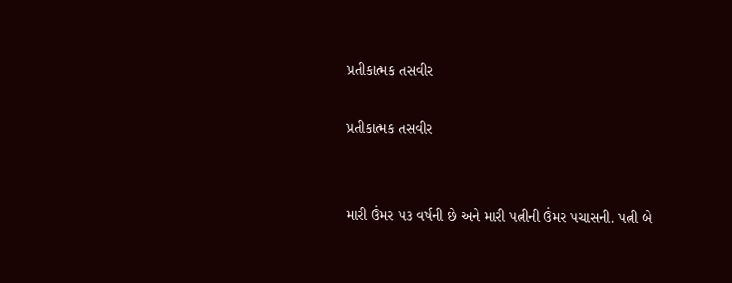પ્રતીકાત્મક તસવીર

પ્રતીકાત્મક તસવીર


મારી ઉંમર ૫૩ વર્ષની છે અને મારી પત્નીની ઉંમર પચાસની. પત્ની બે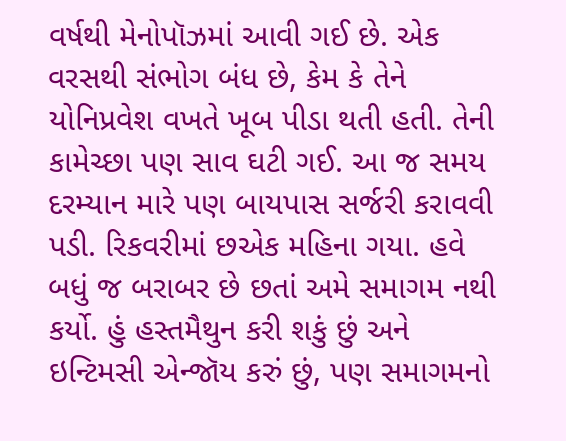વર્ષથી મેનોપૉઝમાં આવી ગઈ છે. એક વરસથી સંભોગ બંધ છે, કેમ કે તેને યોનિપ્રવેશ વખતે ખૂબ પીડા થતી હતી. તેની કામેચ્છા પણ સાવ ઘટી ગઈ. આ જ સમય દરમ્યાન મારે પણ બાયપાસ સર્જરી કરાવવી પડી. રિકવરીમાં છએક મહિના ગયા. હવે બધું જ બરાબર છે છતાં અમે સમાગમ નથી કર્યો. હું હસ્તમૈથુન કરી શકું છું અને ઇન્ટિમસી એન્જૉય કરું છું, પણ સમાગમનો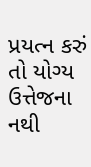પ્રયત્ન કરું તો યોગ્ય ઉત્તેજના નથી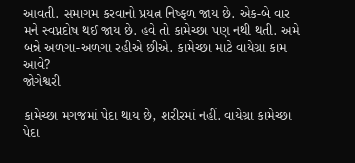આવતી. સમાગમ કરવાનો પ્રયત્ન નિષ્ફળ જાય છે. એક-બે વાર મને સ્વપ્નદોષ થઈ જાય છે. હવે તો કામેચ્છા પણ નથી થતી. અમે બન્ને અળગા-અળગા રહીએ છીએ. કામેચ્છા માટે વાયેગ્રા કામ આવે?
જોગેશ્વરી

કામેચ્છા મગજમાં પેદા થાય છે, શરીરમાં નહીં. વાયેગ્રા કામેચ્છા પેદા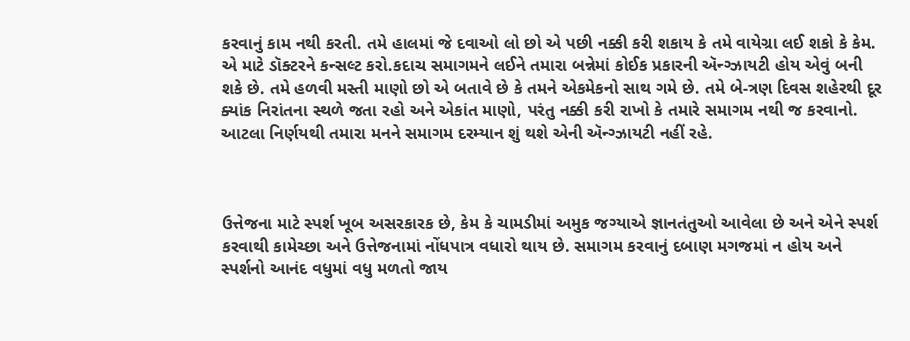કરવાનું કામ નથી કરતી. તમે હાલમાં જે દવાઓ લો છો એ પછી નક્કી કરી શકાય કે તમે વાયેગ્રા લઈ શકો કે કેમ. એ માટે ડૉક્ટરને કન્સલ્ટ કરો.કદાચ સમાગમને લઈને તમારા બન્નેમાં કોઈક પ્રકારની ઍન્ગ્ઝાયટી હોય એવું બની શકે છે. તમે હળવી મસ્તી માણો છો એ બતાવે છે કે તમને એકમેકનો સાથ ગમે છે. તમે બે-ત્રણ દિવસ શહેરથી દૂર ક્યાંક નિરાંતના સ્થળે જતા રહો અને એકાંત માણો, પરંતુ નક્કી કરી રાખો કે તમારે સમાગમ નથી જ કરવાનો. આટલા નિર્ણયથી તમારા મનને સમાગમ દરમ્યાન શું થશે એની ઍન્ગ્ઝાયટી નહીં રહે.



ઉત્તેજના માટે સ્પર્શ ખૂબ અસરકારક છે, કેમ કે ચામડીમાં અમુક જગ્યાએ જ્ઞાનતંતુઓ આવેલા છે અને એને સ્પર્શ કરવાથી કામેચ્છા અને ઉત્તેજનામાં નોંધપાત્ર વધારો થાય છે. સમાગમ કરવાનું દબાણ મગજમાં ન હોય અને સ્પર્શનો આનંદ વધુમાં વધુ મળતો જાય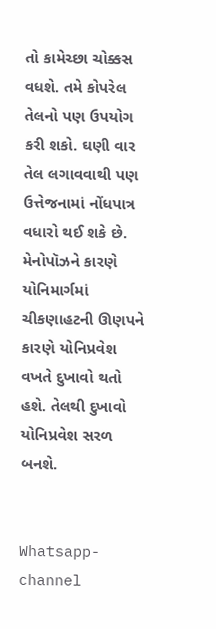તો કામેચ્છા ચોક્કસ વધશે. તમે કોપરેલ તેલનો પણ ઉપયોગ કરી શકો. ઘણી વાર તેલ લગાવવાથી પણ ઉત્તેજનામાં નોંધપાત્ર વધારો થઈ શકે છે. મેનોપૉઝને કારણે યોનિમાર્ગમાં ચીકણાહટની ઊણપને કારણે યોનિપ્રવેશ વખતે દુખાવો થતો હશે. તેલથી દુખાવો યોનિપ્રવેશ સરળ બનશે.


Whatsapp-channel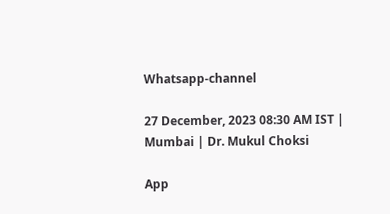Whatsapp-channel

27 December, 2023 08:30 AM IST | Mumbai | Dr. Mukul Choksi

App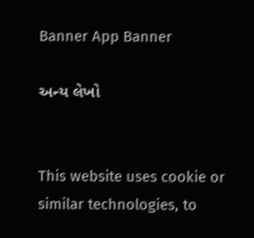Banner App Banner

અન્ય લેખો


This website uses cookie or similar technologies, to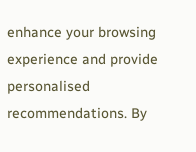enhance your browsing experience and provide personalised recommendations. By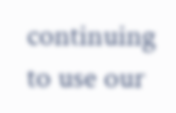continuing to use our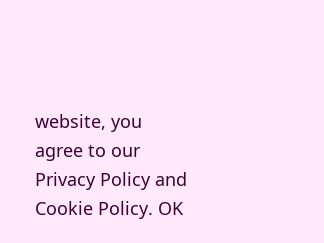website, you agree to our Privacy Policy and Cookie Policy. OK